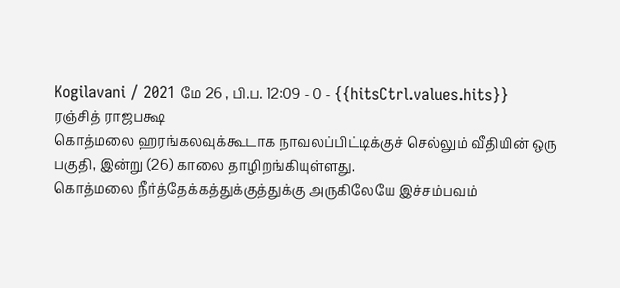Kogilavani / 2021 மே 26 , பி.ப. 12:09 - 0 - {{hitsCtrl.values.hits}}
ரஞ்சித் ராஜபக்ஷ
கொத்மலை ஹரங்கலவுக்கூடாக நாவலப்பிட்டிக்குச் செல்லும் வீதியின் ஒரு பகுதி, இன்று (26) காலை தாழிறங்கியுள்ளது.
கொத்மலை நீர்த்தேக்கத்துக்குத்துக்கு அருகிலேயே இச்சம்பவம்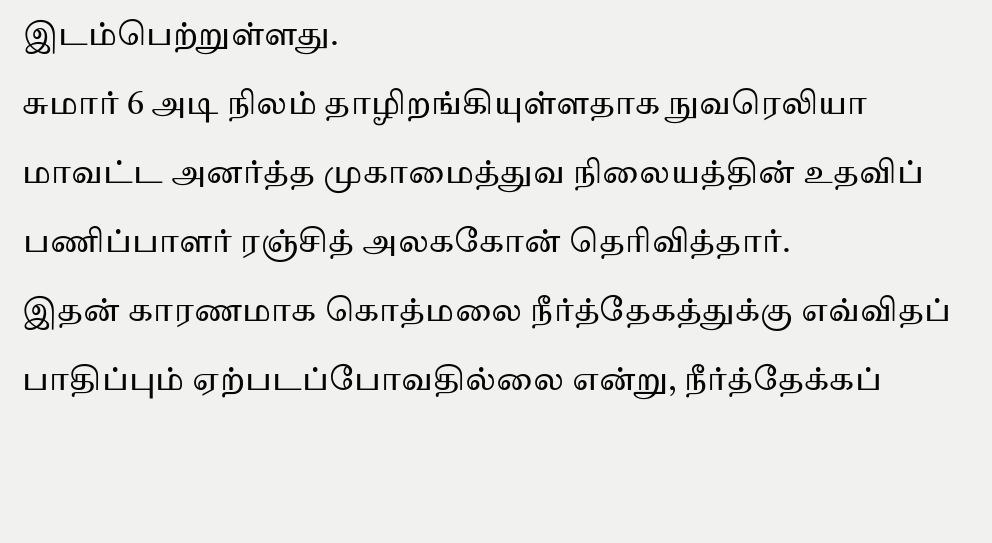இடம்பெற்றுள்ளது.
சுமார் 6 அடி நிலம் தாழிறங்கியுள்ளதாக நுவரெலியா மாவட்ட அனர்த்த முகாமைத்துவ நிலையத்தின் உதவிப் பணிப்பாளர் ரஞ்சித் அலககோன் தெரிவித்தார்.
இதன் காரணமாக கொத்மலை நீர்த்தேகத்துக்கு எவ்விதப் பாதிப்பும் ஏற்படப்போவதில்லை என்று, நீர்த்தேக்கப்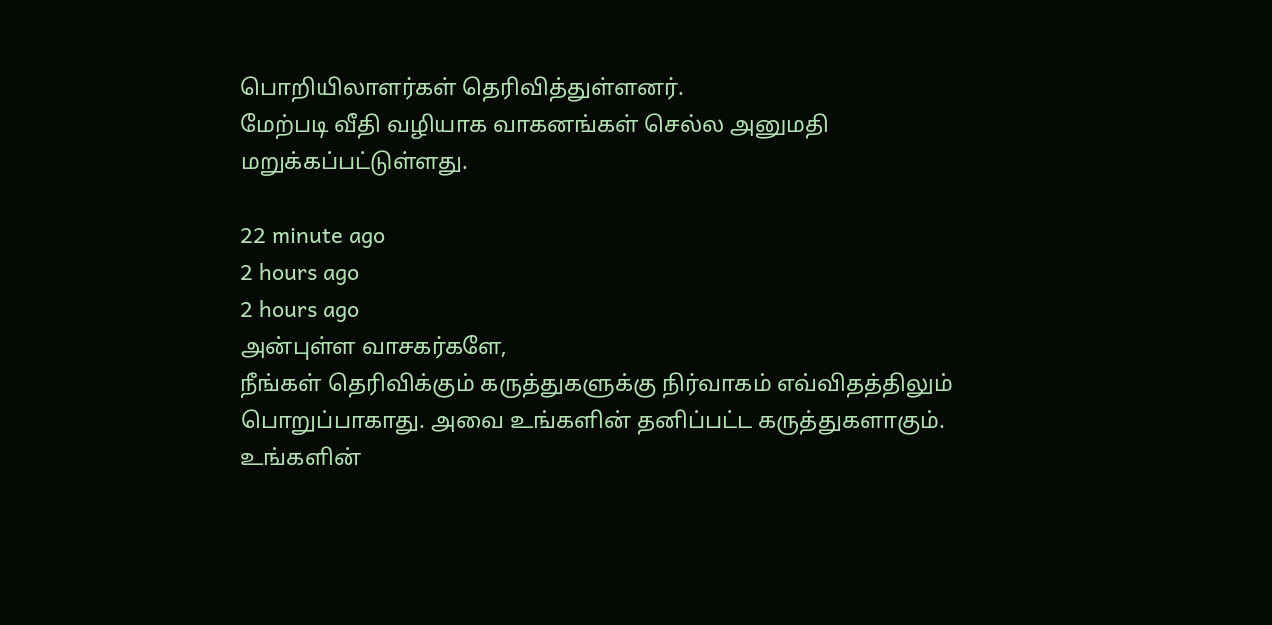பொறியிலாளர்கள் தெரிவித்துள்ளனர்.
மேற்படி வீதி வழியாக வாகனங்கள் செல்ல அனுமதி மறுக்கப்பட்டுள்ளது.

22 minute ago
2 hours ago
2 hours ago
அன்புள்ள வாசகர்களே,
நீங்கள் தெரிவிக்கும் கருத்துகளுக்கு நிர்வாகம் எவ்விதத்திலும் பொறுப்பாகாது. அவை உங்களின் தனிப்பட்ட கருத்துகளாகும். உங்களின்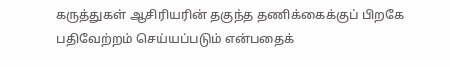கருத்துகள் ஆசிரியரின் தகுந்த தணிக்கைக்குப் பிறகே பதிவேற்றம் செய்யப்படும் என்பதைக்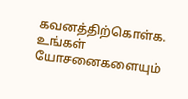கவனத்திற்கொள்க. உங்கள் யோசனைகளையும்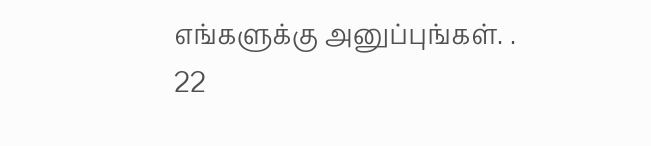எங்களுக்கு அனுப்புங்கள். .
22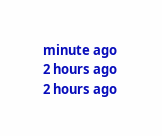minute ago
2 hours ago
2 hours ago